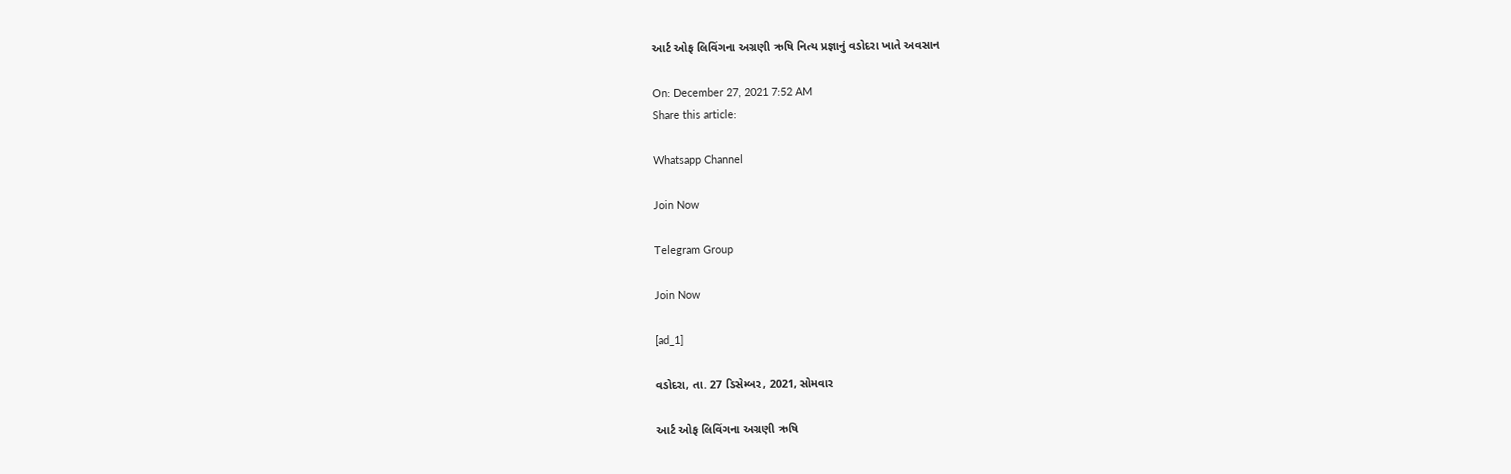આર્ટ ઓફ લિવિંગના અગ્રણી ઋષિ નિત્ય પ્રજ્ઞાનું વડોદરા ખાતે અવસાન

On: December 27, 2021 7:52 AM
Share this article:

Whatsapp Channel

Join Now

Telegram Group

Join Now

[ad_1]

વડોદરા, તા. 27 ડિસેમ્બર, 2021, સોમવાર

આર્ટ ઓફ લિવિંગના અગ્રણી ઋષિ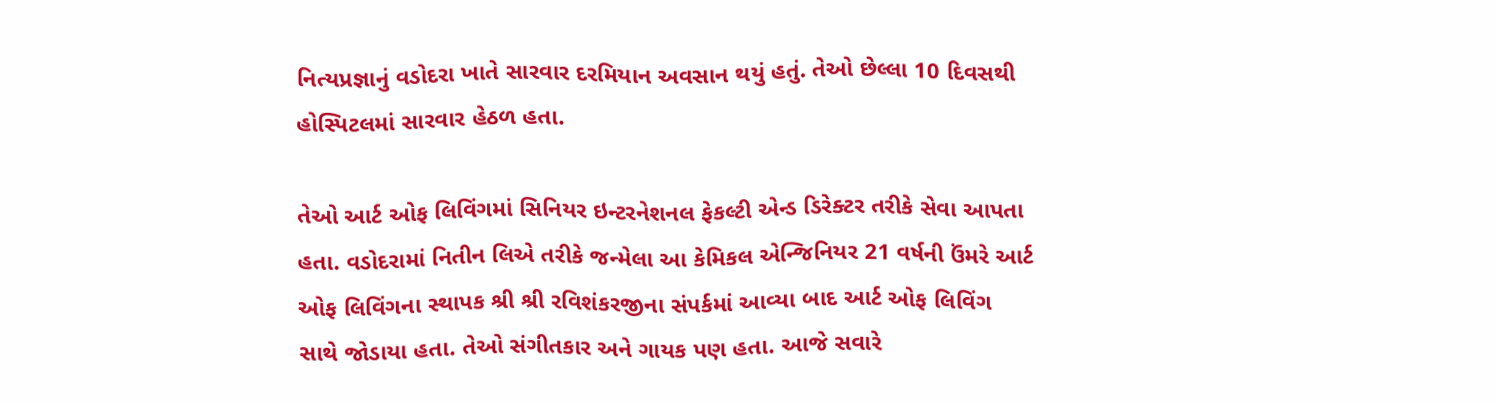નિત્યપ્રજ્ઞાનું વડોદરા ખાતે સારવાર દરમિયાન અવસાન થયું હતું. તેઓ છેલ્લા 10 દિવસથી હોસ્પિટલમાં સારવાર હેઠળ હતા.

તેઓ આર્ટ ઓફ લિવિંગમાં સિનિયર ઇન્ટરનેશનલ ફેકલ્ટી એન્ડ ડિરેક્ટર તરીકે સેવા આપતા હતા. વડોદરામાં નિતીન લિએ તરીકે જન્મેલા આ કેમિકલ એન્જિનિયર 21 વર્ષની ઉંમરે આર્ટ ઓફ લિવિંગના સ્થાપક શ્રી શ્રી રવિશંકરજીના સંપર્કમાં આવ્યા બાદ આર્ટ ઓફ લિવિંગ સાથે જોડાયા હતા. તેઓ સંગીતકાર અને ગાયક પણ હતા. આજે સવારે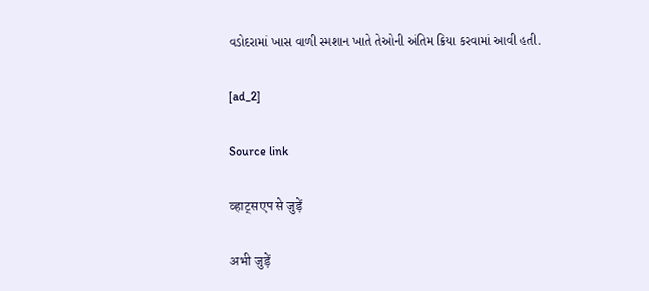વડોદરામાં ખાસ વાળી સ્મશાન ખાતે તેઓની અંતિમ ક્રિયા કરવામાં આવી હતી.

[ad_2]

Source link

व्हाट्सएप से जुड़ें

अभी जुड़ें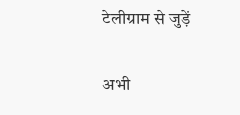टेलीग्राम से जुड़ें

अभी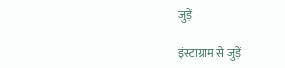जुड़ें

इंस्टाग्राम से जुड़ें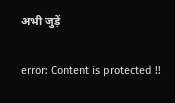अभी जुड़ें

error: Content is protected !!